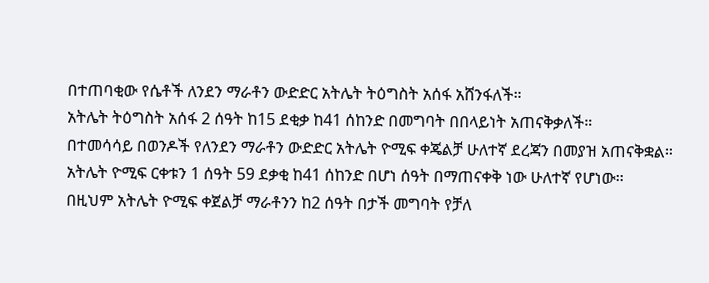በተጠባቂው የሴቶች ለንደን ማራቶን ውድድር አትሌት ትዕግስት አሰፋ አሸንፋለች።
አትሌት ትዕግስት አሰፋ 2 ሰዓት ከ15 ደቂቃ ከ41 ሰከንድ በመግባት በበላይነት አጠናቅቃለች።
በተመሳሳይ በወንዶች የለንደን ማራቶን ውድድር አትሌት ዮሚፍ ቀጄልቻ ሁለተኛ ደረጃን በመያዝ አጠናቅቋል።
አትሌት ዮሚፍ ርቀቱን 1 ሰዓት 59 ደቃቂ ከ41 ሰከንድ በሆነ ሰዓት በማጠናቀቅ ነው ሁለተኛ የሆነው፡፡
በዚህም አትሌት ዮሚፍ ቀጀልቻ ማራቶንን ከ2 ሰዓት በታች መግባት የቻለ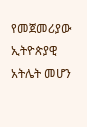የመጀመሪያው ኢትዮጵያዊ አትሌት መሆን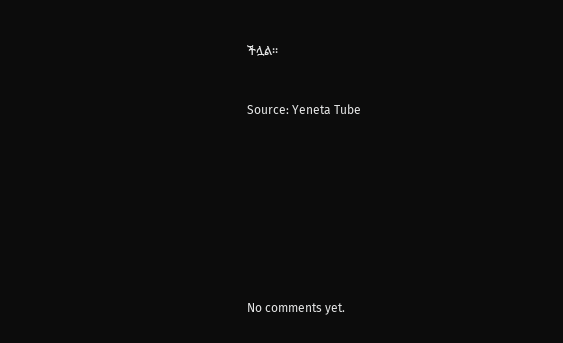ችሏል፡፡


Source: Yeneta Tube









No comments yet.